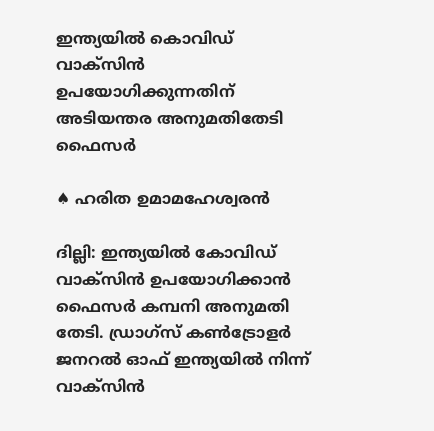ഇന്ത്യയില്‍ കൊവിഡ് വാക്‌സിന്‍ ഉപയോഗിക്കുന്നതിന് അടിയന്തര അനുമതിതേടി ഫൈസര്‍

♠ ഹരിത ഉമാമഹേശ്വരന്‍

ദില്ലി: ഇന്ത്യയില്‍ കോവിഡ് വാക്‌സിന്‍ ഉപയോഗിക്കാന്‍ ഫൈസര്‍ കമ്പനി അനുമതി തേടി. ഡ്രാഗ്‌സ് കണ്‍ട്രോളര്‍ ജനറല്‍ ഓഫ് ഇന്ത്യയില്‍ നിന്ന് വാക്‌സിന്‍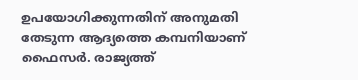ഉപയോഗിക്കുന്നതിന് അനുമതി തേടുന്ന ആദ്യത്തെ കമ്പനിയാണ് ഫൈസര്‍. രാജ്യത്ത്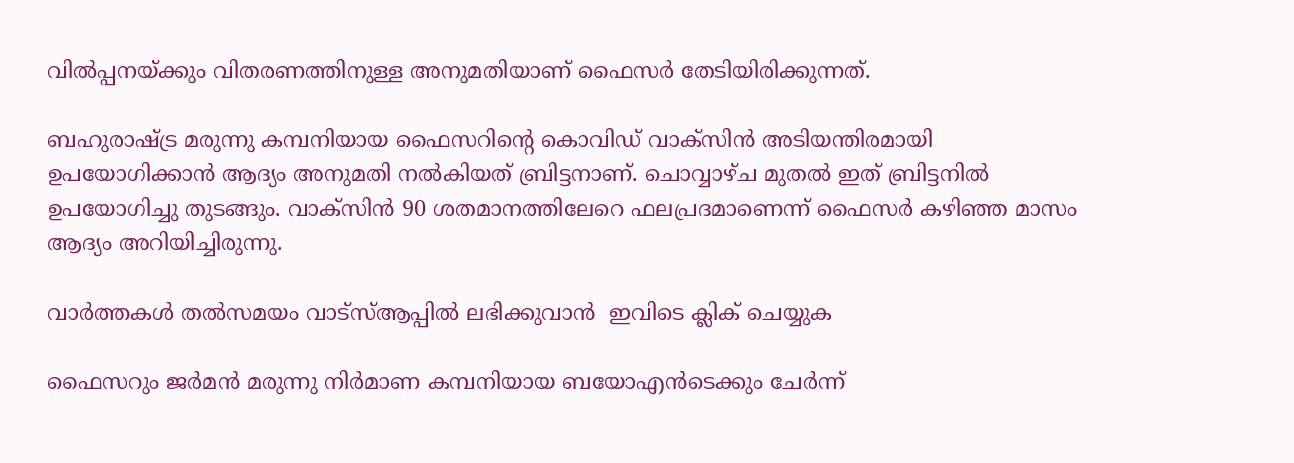വില്‍പ്പനയ്ക്കും വിതരണത്തിനുള്ള അനുമതിയാണ് ഫൈസര്‍ തേടിയിരിക്കുന്നത്.

ബഹുരാഷ്ട്ര മരുന്നു കമ്പനിയായ ഫൈസറിന്റെ കൊവിഡ് വാക്‌സിന്‍ അടിയന്തിരമായി ഉപയോഗിക്കാന്‍ ആദ്യം അനുമതി നല്‍കിയത് ബ്രിട്ടനാണ്. ചൊവ്വാഴ്ച മുതല്‍ ഇത് ബ്രിട്ടനില്‍ ഉപയോഗിച്ചു തുടങ്ങും. വാക്‌സിന്‍ 90 ശതമാനത്തിലേറെ ഫലപ്രദമാണെന്ന് ഫൈസര്‍ കഴിഞ്ഞ മാസം ആദ്യം അറിയിച്ചിരുന്നു.

വാര്‍ത്തകള്‍ തല്‍സമയം വാട്‌സ്ആപ്പില്‍ ലഭിക്കുവാന്‍  ഇവിടെ ക്ലിക് ചെയ്യുക

ഫൈസറും ജര്‍മന്‍ മരുന്നു നിര്‍മാണ കമ്പനിയായ ബയോഎന്‍ടെക്കും ചേര്‍ന്ന്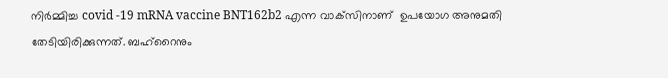നിര്‍മ്മിച്ച covid -19 mRNA vaccine BNT162b2 എന്ന വാക്‌സിനാണ്  ഉപയോഗ അനുമതി തേടിയിരിക്കുന്നത്. ബഹ്‌റൈനും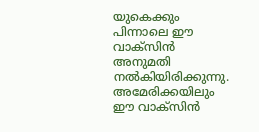യുകെക്കും പിന്നാലെ ഈ വാക്‌സിന്‍ അനുമതി  നല്‍കിയിരിക്കുന്നു. അമേരിക്കയിലും ഈ വാക്‌സിന്‍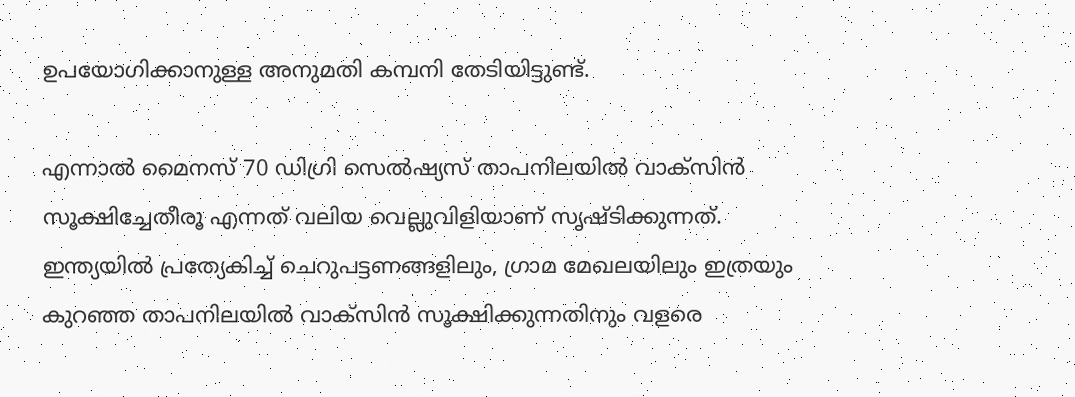ഉപയോഗിക്കാനുള്ള അനുമതി കമ്പനി തേടിയിട്ടുണ്ട്.

എന്നാല്‍ മൈനസ് 70 ഡിഗ്രി സെല്‍ഷ്യസ് താപനിലയില്‍ വാക്‌സിന്‍ സൂക്ഷിച്ചേതീരൂ എന്നത് വലിയ വെല്ലുവിളിയാണ് സൃഷ്ടിക്കുന്നത്. ഇന്ത്യയില്‍ പ്രത്യേകിച്ച് ചെറുപട്ടണങ്ങളിലും, ഗ്രാമ മേഖലയിലും ഇത്രയും കുറഞ്ഞ താപനിലയില്‍ വാക്‌സിന്‍ സൂക്ഷിക്കുന്നതിനും വളരെ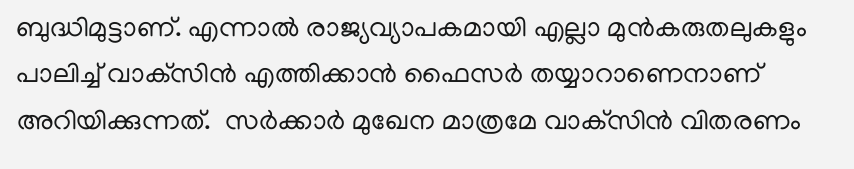ബുദ്ധിമുട്ടാണ്. എന്നാല്‍ രാജ്യവ്യാപകമായി എല്ലാ മുന്‍കരുതലുകളും പാലിച്ച് വാക്‌സിന്‍ എത്തിക്കാന്‍ ഫൈസര്‍ തയ്യാറാണെനാണ്  അറിയിക്കുന്നത്.  സര്‍ക്കാര്‍ മുഖേന മാത്രമേ വാക്‌സിന്‍ വിതരണം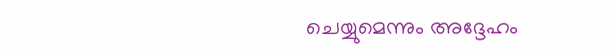ചെയ്യുമെന്നും അദ്ദേഹം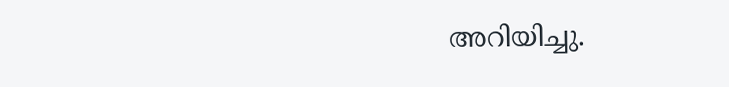അറിയിച്ചു.